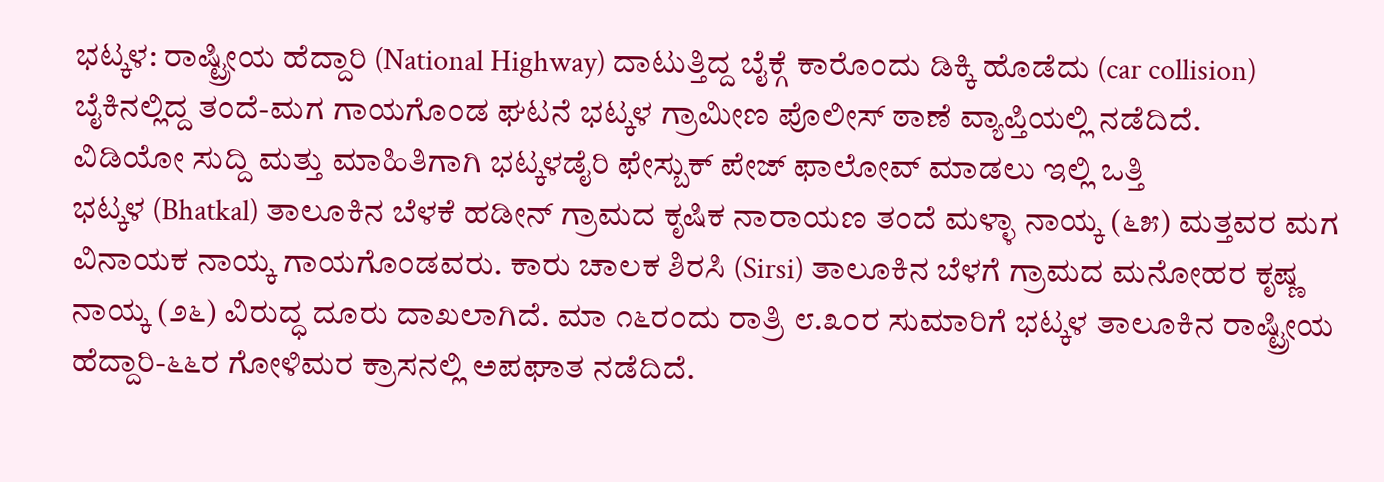ಭಟ್ಕಳ: ರಾಷ್ಟ್ರೀಯ ಹೆದ್ದಾರಿ (National Highway) ದಾಟುತ್ತಿದ್ದ ಬೈಕ್ಗೆ ಕಾರೊಂದು ಡಿಕ್ಕಿ ಹೊಡೆದು (car collision) ಬೈಕಿನಲ್ಲಿದ್ದ ತಂದೆ-ಮಗ ಗಾಯಗೊಂಡ ಘಟನೆ ಭಟ್ಕಳ ಗ್ರಾಮೀಣ ಪೊಲೀಸ್ ಠಾಣೆ ವ್ಯಾಪ್ತಿಯಲ್ಲಿ ನಡೆದಿದೆ.
ವಿಡಿಯೋ ಸುದ್ದಿ ಮತ್ತು ಮಾಹಿತಿಗಾಗಿ ಭಟ್ಕಳಡೈರಿ ಫೇಸ್ಬುಕ್ ಪೇಜ್ ಫಾಲೋವ್ ಮಾಡಲು ಇಲ್ಲಿ ಒತ್ತಿ
ಭಟ್ಕಳ (Bhatkal) ತಾಲೂಕಿನ ಬೆಳಕೆ ಹಡೀನ್ ಗ್ರಾಮದ ಕೃಷಿಕ ನಾರಾಯಣ ತಂದೆ ಮಳ್ಳಾ ನಾಯ್ಕ (೬೫) ಮತ್ತವರ ಮಗ ವಿನಾಯಕ ನಾಯ್ಕ ಗಾಯಗೊಂಡವರು. ಕಾರು ಚಾಲಕ ಶಿರಸಿ (Sirsi) ತಾಲೂಕಿನ ಬೆಳಗೆ ಗ್ರಾಮದ ಮನೋಹರ ಕೃಷ್ಣ ನಾಯ್ಕ (೨೬) ವಿರುದ್ಧ ದೂರು ದಾಖಲಾಗಿದೆ. ಮಾ ೧೬ರಂದು ರಾತ್ರಿ ೮.೩೦ರ ಸುಮಾರಿಗೆ ಭಟ್ಕಳ ತಾಲೂಕಿನ ರಾಷ್ಟ್ರೀಯ ಹೆದ್ದಾರಿ-೬೬ರ ಗೋಳಿಮರ ಕ್ರಾಸನಲ್ಲಿ ಅಪಘಾತ ನಡೆದಿದೆ.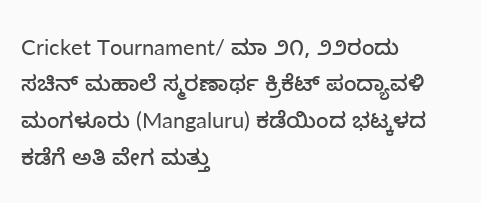Cricket Tournament/ ಮಾ ೨೧, ೨೨ರಂದು ಸಚಿನ್ ಮಹಾಲೆ ಸ್ಮರಣಾರ್ಥ ಕ್ರಿಕೆಟ್ ಪಂದ್ಯಾವಳಿ
ಮಂಗಳೂರು (Mangaluru) ಕಡೆಯಿಂದ ಭಟ್ಕಳದ ಕಡೆಗೆ ಅತಿ ವೇಗ ಮತ್ತು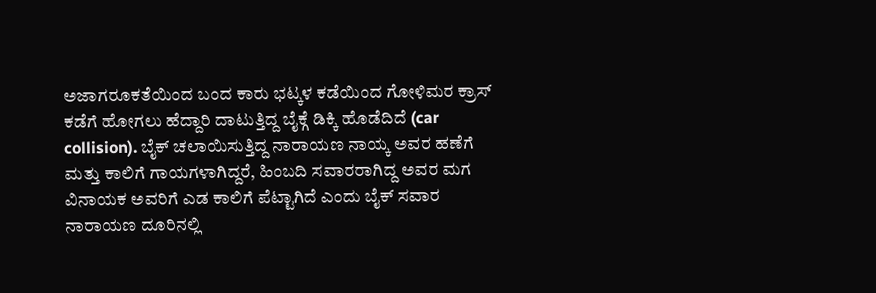ಅಜಾಗರೂಕತೆಯಿಂದ ಬಂದ ಕಾರು ಭಟ್ಕಳ ಕಡೆಯಿಂದ ಗೋಳಿಮರ ಕ್ರಾಸ್ ಕಡೆಗೆ ಹೋಗಲು ಹೆದ್ದಾರಿ ದಾಟುತ್ತಿದ್ದ ಬೈಕ್ಗೆ ಡಿಕ್ಕಿ ಹೊಡೆದಿದೆ (car collision). ಬೈಕ್ ಚಲಾಯಿಸುತ್ತಿದ್ದ ನಾರಾಯಣ ನಾಯ್ಕ ಅವರ ಹಣೆಗೆ ಮತ್ತು ಕಾಲಿಗೆ ಗಾಯಗಳಾಗಿದ್ದರೆ, ಹಿಂಬದಿ ಸವಾರರಾಗಿದ್ದ ಅವರ ಮಗ ವಿನಾಯಕ ಅವರಿಗೆ ಎಡ ಕಾಲಿಗೆ ಪೆಟ್ಟಾಗಿದೆ ಎಂದು ಬೈಕ್ ಸವಾರ ನಾರಾಯಣ ದೂರಿನಲ್ಲಿ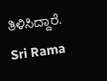ತಿಳಿಸಿದ್ದಾರೆ.
Sri Rama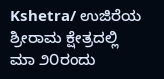Kshetra/ ಉಜಿರೆಯ ಶ್ರೀರಾಮ ಕ್ಷೇತ್ರದಲ್ಲಿ ಮಾ ೨೦ರಂದು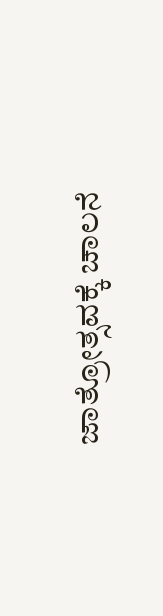ಜಾತ್ರೋತ್ಸವಕ್ಕೆ ಚಾಲನೆ